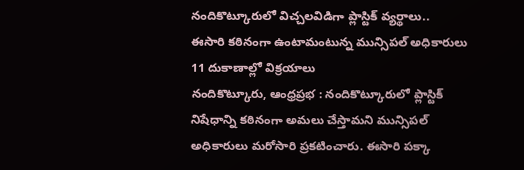నందికొట్కూరులో విచ్చలవిడిగా ప్లాస్టిక్ వ్యర్థాలు..
ఈసారి కఠినంగా ఉంటామంటున్న మున్సిపల్ అధికారులు
11 దుకాణాల్లో విక్రయాలు
నందికొట్కూరు, ఆంధ్రప్రభ : నందికొట్కూరులో ప్లాస్టిక్ నిషేధాన్ని కఠినంగా అమలు చేస్తామని మున్సిపల్ అధికారులు మరోసారి ప్రకటించారు. ఈసారి పక్కా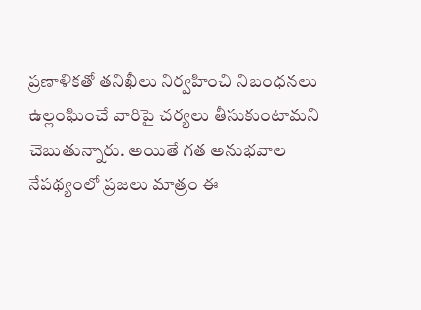ప్రణాళికతో తనిఖీలు నిర్వహించి నిబంధనలు ఉల్లంఘించే వారిపై చర్యలు తీసుకుంటామని చెబుతున్నారు. అయితే గత అనుభవాల నేపథ్యంలో ప్రజలు మాత్రం ఈ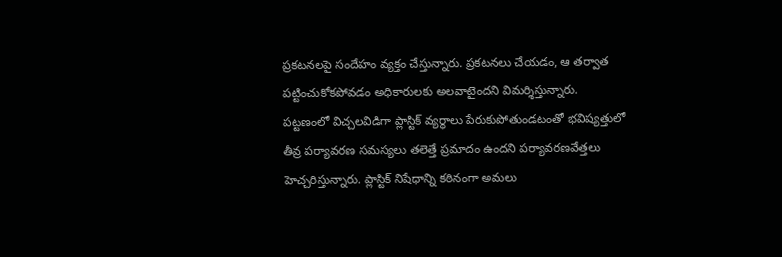ప్రకటనలపై సందేహం వ్యక్తం చేస్తున్నారు. ప్రకటనలు చేయడం, ఆ తర్వాత పట్టించుకోకపోవడం అధికారులకు అలవాటైందని విమర్శిస్తున్నారు.
పట్టణంలో విచ్చలవిడిగా ప్లాస్టిక్ వ్యర్థాలు పేరుకుపోతుండటంతో భవిష్యత్తులో తీవ్ర పర్యావరణ సమస్యలు తలెత్తే ప్రమాదం ఉందని పర్యావరణవేత్తలు హెచ్చరిస్తున్నారు. ప్లాస్టిక్ నిషేధాన్ని కఠినంగా అమలు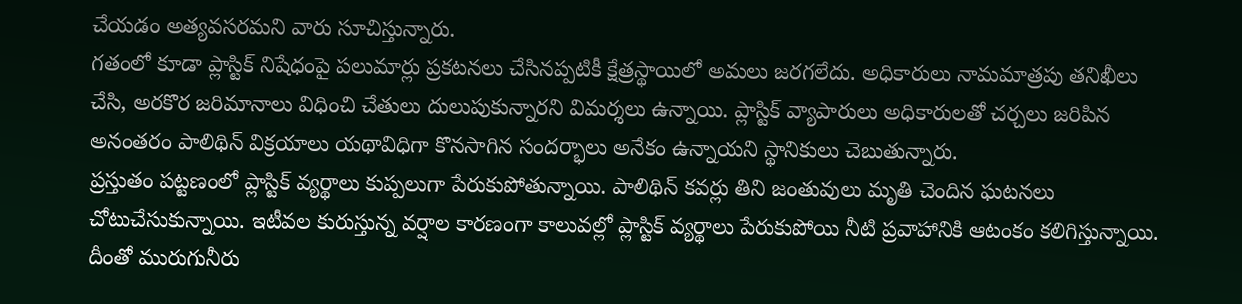చేయడం అత్యవసరమని వారు సూచిస్తున్నారు.
గతంలో కూడా ప్లాస్టిక్ నిషేధంపై పలుమార్లు ప్రకటనలు చేసినప్పటికీ క్షేత్రస్థాయిలో అమలు జరగలేదు. అధికారులు నామమాత్రపు తనిఖీలు చేసి, అరకొర జరిమానాలు విధించి చేతులు దులుపుకున్నారని విమర్శలు ఉన్నాయి. ప్లాస్టిక్ వ్యాపారులు అధికారులతో చర్చలు జరిపిన అనంతరం పాలిథిన్ విక్రయాలు యథావిధిగా కొనసాగిన సందర్భాలు అనేకం ఉన్నాయని స్థానికులు చెబుతున్నారు.
ప్రస్తుతం పట్టణంలో ప్లాస్టిక్ వ్యర్థాలు కుప్పలుగా పేరుకుపోతున్నాయి. పాలిథిన్ కవర్లు తిని జంతువులు మృతి చెందిన ఘటనలు చోటుచేసుకున్నాయి. ఇటీవల కురుస్తున్న వర్షాల కారణంగా కాలువల్లో ప్లాస్టిక్ వ్యర్థాలు పేరుకుపోయి నీటి ప్రవాహానికి ఆటంకం కలిగిస్తున్నాయి. దీంతో మురుగునీరు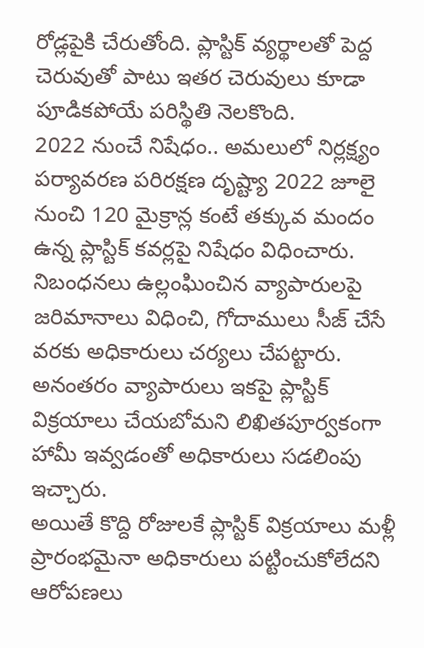రోడ్లపైకి చేరుతోంది. ప్లాస్టిక్ వ్యర్థాలతో పెద్ద చెరువుతో పాటు ఇతర చెరువులు కూడా పూడికపోయే పరిస్థితి నెలకొంది.
2022 నుంచే నిషేధం.. అమలులో నిర్లక్ష్యం
పర్యావరణ పరిరక్షణ దృష్ట్యా 2022 జూలై నుంచి 120 మైక్రాన్ల కంటే తక్కువ మందం ఉన్న ప్లాస్టిక్ కవర్లపై నిషేధం విధించారు. నిబంధనలు ఉల్లంఘించిన వ్యాపారులపై జరిమానాలు విధించి, గోదాములు సీజ్ చేసే వరకు అధికారులు చర్యలు చేపట్టారు. అనంతరం వ్యాపారులు ఇకపై ప్లాస్టిక్ విక్రయాలు చేయబోమని లిఖితపూర్వకంగా హామీ ఇవ్వడంతో అధికారులు సడలింపు ఇచ్చారు.
అయితే కొద్ది రోజులకే ప్లాస్టిక్ విక్రయాలు మళ్లీ ప్రారంభమైనా అధికారులు పట్టించుకోలేదని ఆరోపణలు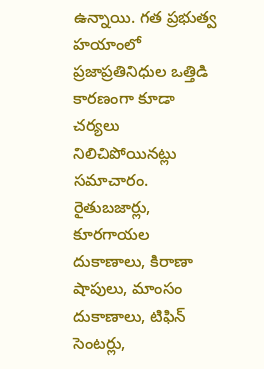ఉన్నాయి. గత ప్రభుత్వ హయాంలో ప్రజాప్రతినిధుల ఒత్తిడి కారణంగా కూడా చర్యలు నిలిచిపోయినట్లు సమాచారం.
రైతుబజార్లు, కూరగాయల దుకాణాలు, కిరాణా షాపులు, మాంసం దుకాణాలు, టిఫిన్ సెంటర్లు,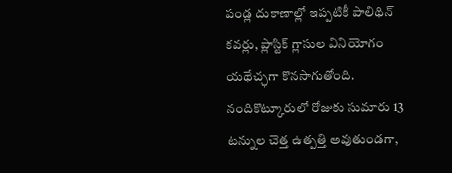పండ్ల దుకాణాల్లో ఇప్పటికీ పాలిథిన్ కవర్లు, ప్లాస్టిక్ గ్లాసుల వినియోగం యథేచ్ఛగా కొనసాగుతోంది. నందికొట్కూరులో రోజుకు సుమారు 13 టన్నుల చెత్త ఉత్పత్తి అవుతుండగా,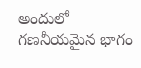అందులో గణనీయమైన భాగం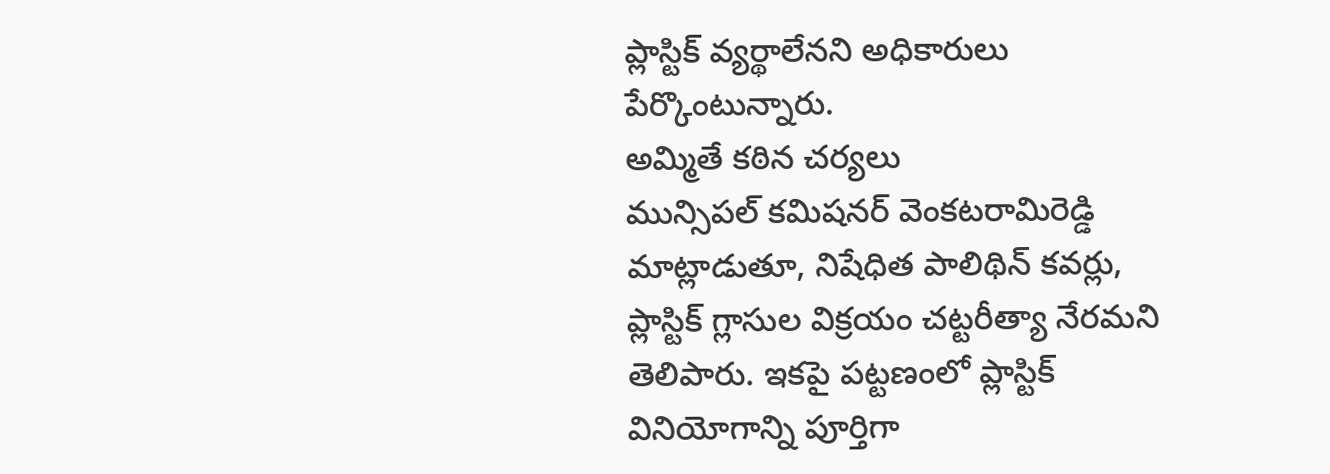ప్లాస్టిక్ వ్యర్థాలేనని అధికారులు పేర్కొంటున్నారు.
అమ్మితే కఠిన చర్యలు
మున్సిపల్ కమిషనర్ వెంకటరామిరెడ్డి మాట్లాడుతూ, నిషేధిత పాలిథిన్ కవర్లు, ప్లాస్టిక్ గ్లాసుల విక్రయం చట్టరీత్యా నేరమని తెలిపారు. ఇకపై పట్టణంలో ప్లాస్టిక్ వినియోగాన్ని పూర్తిగా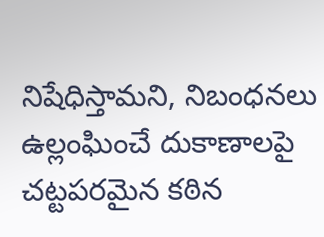నిషేధిస్తామని, నిబంధనలు ఉల్లంఘించే దుకాణాలపై చట్టపరమైన కఠిన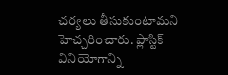చర్యలు తీసుకుంటామని హెచ్చరించారు. ప్లాస్టిక్ వినియోగాన్ని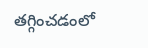తగ్గించడంలో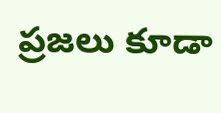ప్రజలు కూడా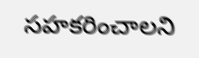సహకరించాలని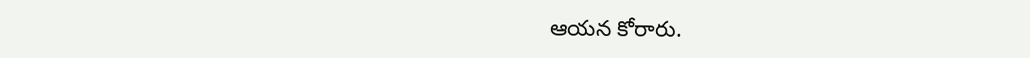ఆయన కోరారు.